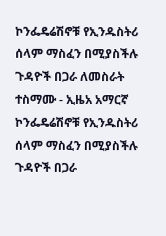ኮንፌዴሬሽኖቹ የኢንዱስትሪ ሰላም ማስፈን በሚያስችሉ ጉዳዮች በጋራ ለመስራት ተስማሙ - ኢዜአ አማርኛ
ኮንፌዴሬሽኖቹ የኢንዱስትሪ ሰላም ማስፈን በሚያስችሉ ጉዳዮች በጋራ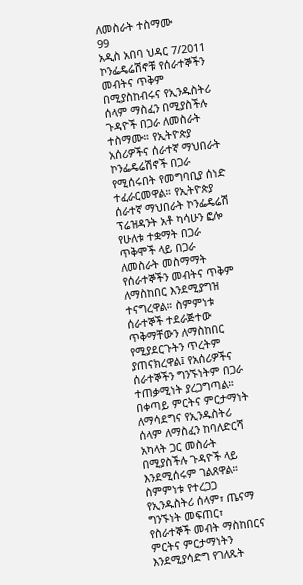ለመስራት ተስማሙ
99
አዲስ አበባ ህዳር 7/2011 ኮንፌዴሬሽኖቹ የሰራተኞችን መብትና ጥቅም በሚያስከብሩና የኢንዱስትሪ ሰላም ማስፈን በሚያስችሉ ጉዳዮች በጋራ ለመስራት ተስማሙ። የኢትዮጵያ አሰሪዎችና ሰራተኛ ማህበራት ኮንፌዴሬሽኖች በጋራ የሚሰሩበት የመግባቢያ ሰነድ ተፈራርመዋል። የኢትዮጵያ ሰራተኛ ማህበራት ኮንፌዴሬሽ ፕሬዝዳንት አቶ ካሳሁን ፎሎ የሁለቱ ተቋማት በጋራ ጥቅሞች ላይ በጋራ ለመስራት መስማማት የሰራተኞችን መብትና ጥቅም ለማስከበር እንደሚያግዝ ተናግረዋል። ስምምነቱ ሰራተኞች ተደራጅተው ጥቅማቸውን ለማስከበር የሚያደርጉትን ጥረትም ያጠናክረዋል፤ የአሰሪዎችና ሰራተኞችን ግንኙነትም በጋራ ተጠቃሚነት ያረጋግጣል። በቀጣይ ምርትና ምርታማነት ለማሳደግና የኢንዱስትሪ ሰላም ለማስፈን ከባለድርሻ አካላት ጋር መስራት በሚያስችሉ ጉዳዮች ላይ እንደሚሰሩም ገልጸዋል። ስምምነቱ የተረጋጋ የኢንዱስትሪ ሰላም፣ ጤናማ ግንኙነት መፍጠር፣ የስራተኞች መብት ማስከበርና ምርትና ምርታማነትን እንደሚያሳድግ የገለጹት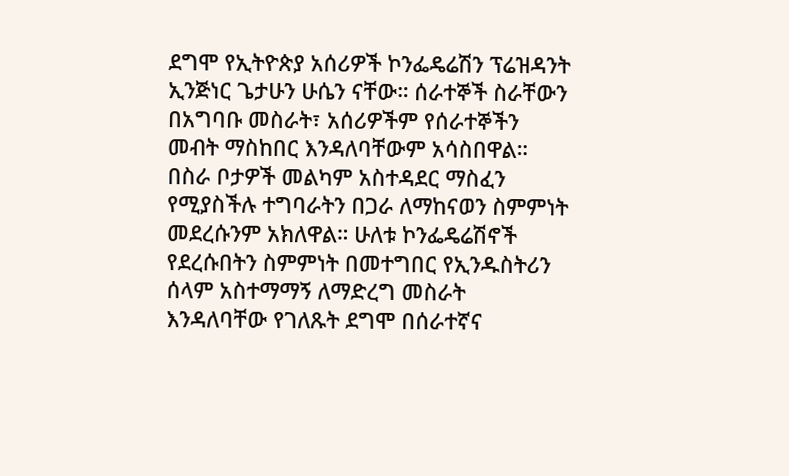ደግሞ የኢትዮጵያ አሰሪዎች ኮንፌዴሬሽን ፕሬዝዳንት ኢንጅነር ጌታሁን ሁሴን ናቸው። ሰራተኞች ስራቸውን በአግባቡ መስራት፣ አሰሪዎችም የሰራተኞችን መብት ማስከበር እንዳለባቸውም አሳስበዋል። በስራ ቦታዎች መልካም አስተዳደር ማስፈን የሚያስችሉ ተግባራትን በጋራ ለማከናወን ስምምነት መደረሱንም አክለዋል። ሁለቱ ኮንፌዴሬሽኖች የደረሱበትን ስምምነት በመተግበር የኢንዱስትሪን ሰላም አስተማማኝ ለማድረግ መስራት እንዳለባቸው የገለጹት ደግሞ በሰራተኛና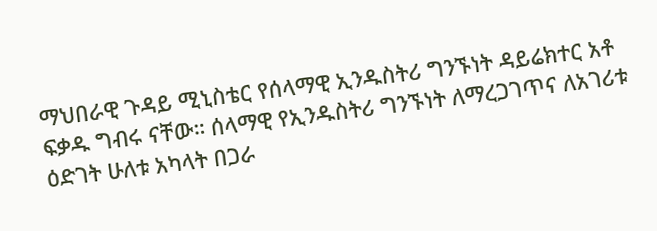ማህበራዊ ጉዳይ ሚኒስቴር የሰላማዊ ኢንዱስትሪ ግንኙነት ዳይሬክተር አቶ ፍቃዱ ግብሩ ናቸው። ሰላማዊ የኢንዱስትሪ ግንኙነት ለማረጋገጥና ለአገሪቱ ዕድገት ሁለቱ አካላት በጋራ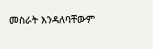መስራት እንዳለባቸውም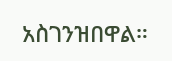አስገንዝበዋል።